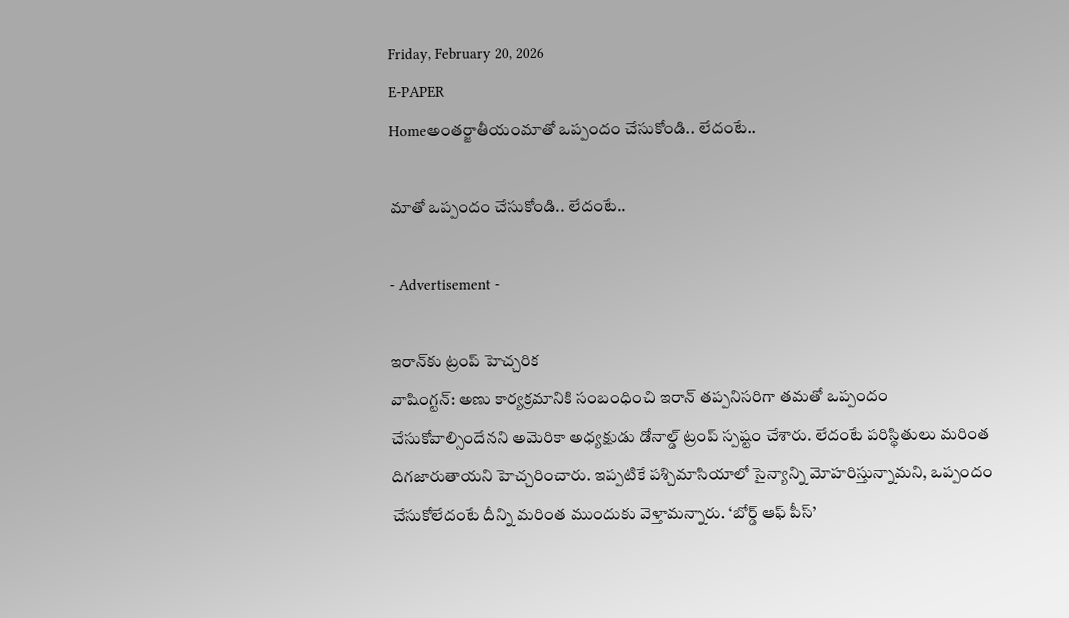Friday, February 20, 2026
E-PAPER
Homeఅంతర్జాతీయంమాతో ఒప్పందం చేసుకోండి.. లేదంటే..

మాతో ఒప్పందం చేసుకోండి.. లేదంటే..

- Advertisement -

ఇరాన్‌కు ట్రంప్‌ హెచ్చరిక
వాషింగ్టన్‌: అణు కార్యక్రమానికి సంబంధించి ఇరాన్‌ తప్పనిసరిగా తమతో ఒప్పందం చేసుకోవాల్సిందేనని అమెరికా అధ్యక్షుడు డోనాల్డ్‌ ట్రంప్‌ స్పష్టం చేశారు. లేదంటే పరిస్థితులు మరింత దిగజారుతాయని హెచ్చరించారు. ఇప్పటికే పశ్చిమాసియాలో సైన్యాన్ని మోహరిస్తున్నామని, ఒప్పందం చేసుకోలేదంటే దీన్ని మరింత ముందుకు వెళ్తామన్నారు. ‘బోర్డ్‌ ఆఫ్‌ పీస్‌’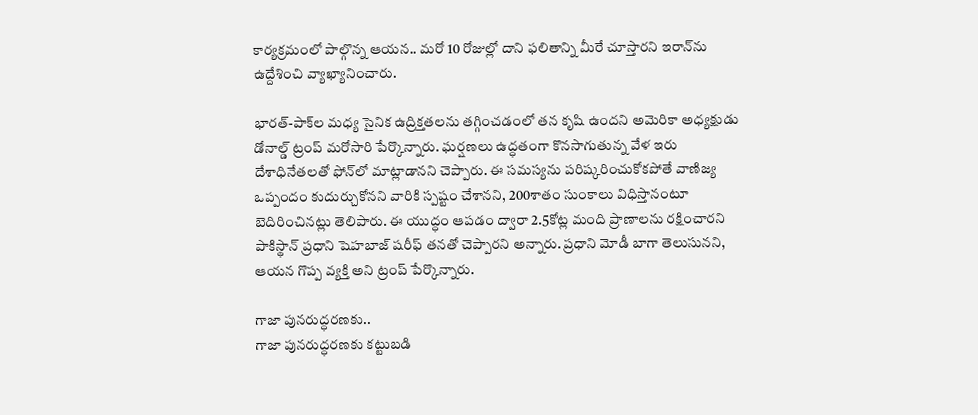కార్యక్రమంలో పాల్గొన్న ఆయన.. మరో 10 రోజుల్లో దాని ఫలితాన్ని మీరే చూస్తారని ఇరాన్‌ను ఉద్దేశించి వ్యాఖ్యానించారు.

భారత్‌-పాక్‌ల మధ్య సైనిక ఉద్రిక్తతలను తగ్గించడంలో తన కృషి ఉందని అమెరికా అధ్యక్షుడు డోనాల్డ్‌ ట్రంప్‌ మరోసారి పేర్కొన్నారు. ఘర్షణలు ఉద్ధతంగా కొనసాగుతున్న వేళ ఇరు దేశాధినేతలతో ఫోన్‌లో మాట్లాడానని చెప్పారు. ఈ సమస్యను పరిష్కరించుకోకపోతే వాణిజ్య ఒప్పందం కుదుర్చుకోనని వారికి స్పష్టం చేశానని, 200శాతం సుంకాలు విధిస్తానంటూ బెదిరించినట్లు తెలిపారు. ఈ యుద్ధం ఆపడం ద్వారా 2.5కోట్ల మంది ప్రాణాలను రక్షించారని పాకిస్థాన్‌ ప్రధాని షెహబాజ్‌ షరీఫ్‌ తనతో చెప్పారని అన్నారు. ప్రధాని మోడీ బాగా తెలుసునని, ఆయన గొప్ప వ్యక్తి అని ట్రంప్‌ పేర్కొన్నారు.

గాజా పునరుద్ధరణకు..
గాజా పునరుద్ధరణకు కట్టుబడి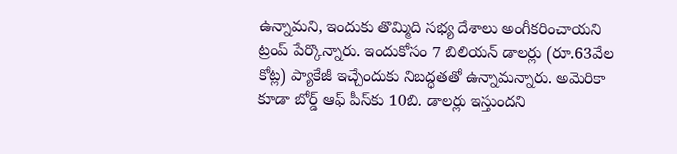ఉన్నామని, ఇందుకు తొమ్మిది సభ్య దేశాలు అంగీకరించాయని ట్రంప్‌ పేర్కొన్నారు. ఇందుకోసం 7 బిలియన్‌ డాలర్లు (రూ.63వేల కోట్ల) ప్యాకేజీ ఇచ్చేందుకు నిబద్ధతతో ఉన్నామన్నారు. అమెరికా కూడా బోర్డ్‌ ఆఫ్‌ పీస్‌కు 10బి. డాలర్లు ఇస్తుందని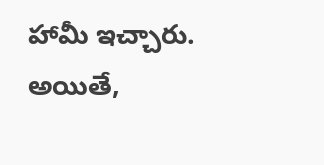హామీ ఇచ్చారు. అయితే,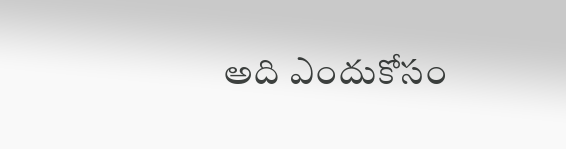అది ఎందుకోసం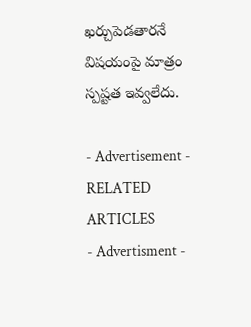ఖర్చుపెడతారనే విషయంపై మాత్రం స్పష్టత ఇవ్వలేదు.

- Advertisement -
RELATED ARTICLES
- Advertisment -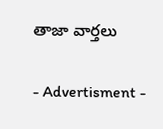తాజా వార్తలు

- Advertisment -